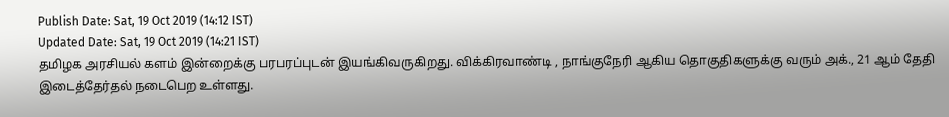Publish Date: Sat, 19 Oct 2019 (14:12 IST)
Updated Date: Sat, 19 Oct 2019 (14:21 IST)
தமிழக அரசியல் களம் இன்றைக்கு பரபரப்புடன் இயங்கிவருகிறது. விக்கிரவாண்டி , நாங்குநேரி ஆகிய தொகுதிகளுக்கு வரும் அக்., 21 ஆம் தேதி இடைத்தேர்தல் நடைபெற உள்ளது.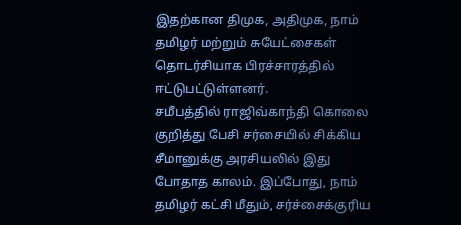இதற்கான திமுக, அதிமுக, நாம் தமிழர் மற்றும் சுயேட்சைகள் தொடர்சியாக பிரச்சாரத்தில் ஈட்டுபட்டுள்ளனர்.
சமீபத்தில் ராஜிவ்காந்தி கொலை குறித்து பேசி சர்சையில் சிக்கிய சீமானுக்கு அரசியலில் இது போதாத காலம். இப்போது, நாம் தமிழர் கட்சி மீதும், சர்ச்சைக்குரிய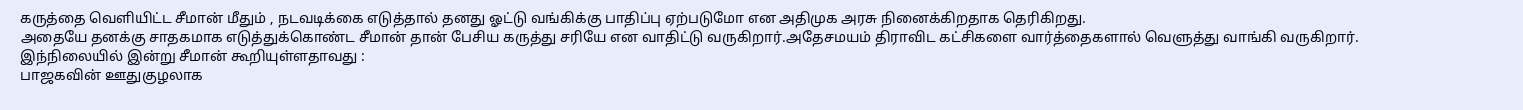கருத்தை வெளியிட்ட சீமான் மீதும் , நடவடிக்கை எடுத்தால் தனது ஓட்டு வங்கிக்கு பாதிப்பு ஏற்படுமோ என அதிமுக அரசு நினைக்கிறதாக தெரிகிறது.
அதையே தனக்கு சாதகமாக எடுத்துக்கொண்ட சீமான் தான் பேசிய கருத்து சரியே என வாதிட்டு வருகிறார்.அதேசமயம் திராவிட கட்சிகளை வார்த்தைகளால் வெளுத்து வாங்கி வருகிறார்.
இந்நிலையில் இன்று சீமான் கூறியுள்ளதாவது :
பாஜகவின் ஊதுகுழலாக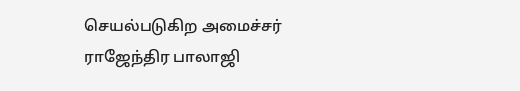செயல்படுகிற அமைச்சர் ராஜேந்திர பாலாஜி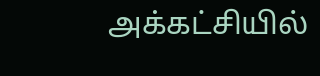அக்கட்சியில்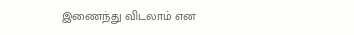இணைந்து விடலாம் என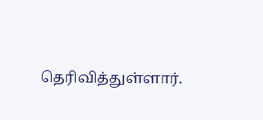தெரிவித்துள்ளார்.